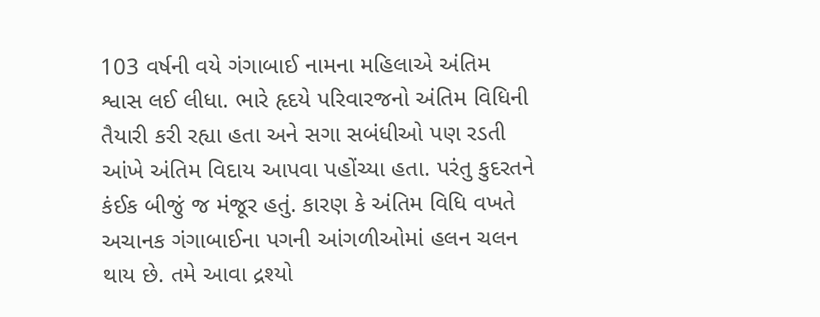103 વર્ષની વયે ગંગાબાઈ નામના મહિલાએ અંતિમ શ્વાસ લઈ લીધા. ભારે હૃદયે પરિવારજનો અંતિમ વિધિની તૈયારી કરી રહ્યા હતા અને સગા સબંધીઓ પણ રડતી આંખે અંતિમ વિદાય આપવા પહોંચ્યા હતા. પરંતુ કુદરતને કંઈક બીજું જ મંજૂર હતું. કારણ કે અંતિમ વિધિ વખતે અચાનક ગંગાબાઈના પગની આંગળીઓમાં હલન ચલન થાય છે. તમે આવા દ્રશ્યો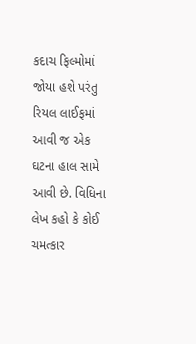કદાચ ફિલ્મોમાં જોયા હશે પરંતુ રિયલ લાઈફમાં આવી જ એક ઘટના હાલ સામે આવી છે. વિધિના લેખ કહો કે કોઈ ચમત્કાર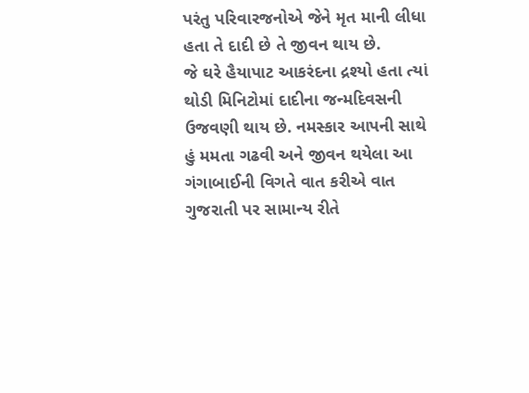પરંતુ પરિવારજનોએ જેને મૃત માની લીધા હતા તે દાદી છે તે જીવન થાય છે.
જે ઘરે હૈયાપાટ આકરંદના દ્રશ્યો હતા ત્યાં થોડી મિનિટોમાં દાદીના જન્મદિવસની ઉજવણી થાય છે. નમસ્કાર આપની સાથે હું મમતા ગઢવી અને જીવન થયેલા આ ગંગાબાઈની વિગતે વાત કરીએ વાત ગુજરાતી પર સામાન્ય રીતે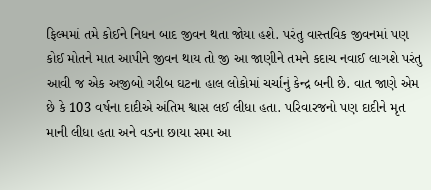ફિલ્મમાં તમે કોઈને નિધન બાદ જીવન થતા જોયા હશે. પરંતુ વાસ્તવિક જીવનમાં પણ કોઈ મોતને માત આપીને જીવન થાય તો જી આ જાણીને તમને કદાચ નવાઈ લાગશે પરંતુ આવી જ એક અજીબો ગરીબ ઘટના હાલ લોકોમાં ચર્ચાનું કેન્દ્ર બની છે. વાત જાણે એમ છે કે 103 વર્ષના દાદીએ અંતિમ શ્વાસ લઈ લીધા હતા. પરિવારજનો પણ દાદીને મૃત માની લીધા હતા અને વડના છાયા સમા આ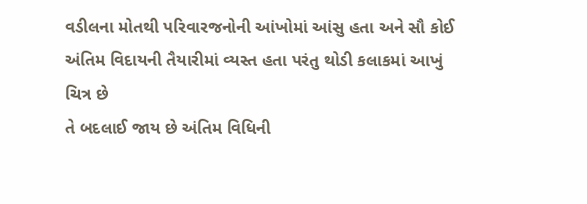વડીલના મોતથી પરિવારજનોની આંખોમાં આંસુ હતા અને સૌ કોઈ અંતિમ વિદાયની તૈયારીમાં વ્યસ્ત હતા પરંતુ થોડી કલાકમાં આખું ચિત્ર છે
તે બદલાઈ જાય છે અંતિમ વિધિની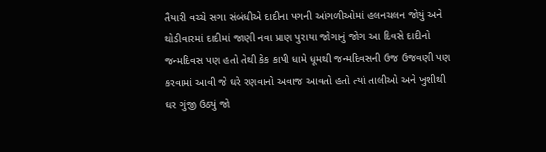તૈયારી વચ્ચે સગા સંબંધીએ દાદીના પગની આંગળીઓમાં હલનચલન જોયું અને થોડીવારમાં દાદીમાં જાણી નવા પ્રાણ પુરાયા જોગાનું જોગ આ દિવસે દાદીનો જન્મદિવસ પણ હતો તેથી કેક કાપી ધામે ધૂમથી જન્મદિવસની ઉજ ઉજવણી પણ કરવામાં આવી જે ઘરે રણવાનો અવાજ આવતો હતો ત્યાં તાલીઓ અને ખુશીથી ઘર ગુંજી ઉઠ્યું જો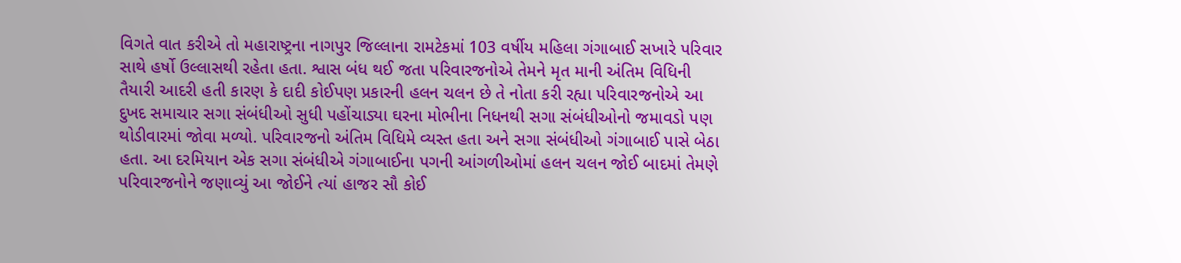વિગતે વાત કરીએ તો મહારાષ્ટ્રના નાગપુર જિલ્લાના રામટેકમાં 103 વર્ષીય મહિલા ગંગાબાઈ સખારે પરિવાર સાથે હર્ષો ઉલ્લાસથી રહેતા હતા. શ્વાસ બંધ થઈ જતા પરિવારજનોએ તેમને મૃત માની અંતિમ વિધિની તૈયારી આદરી હતી કારણ કે દાદી કોઈપણ પ્રકારની હલન ચલન છે તે નોતા કરી રહ્યા પરિવારજનોએ આ દુખદ સમાચાર સગા સંબંધીઓ સુધી પહોંચાડ્યા ઘરના મોભીના નિધનથી સગા સંબંધીઓનો જમાવડો પણ થોડીવારમાં જોવા મળ્યો. પરિવારજનો અંતિમ વિધિમે વ્યસ્ત હતા અને સગા સંબંધીઓ ગંગાબાઈ પાસે બેઠા હતા. આ દરમિયાન એક સગા સંબંધીએ ગંગાબાઈના પગની આંગળીઓમાં હલન ચલન જોઈ બાદમાં તેમણે પરિવારજનોને જણાવ્યું આ જોઈને ત્યાં હાજર સૌ કોઈ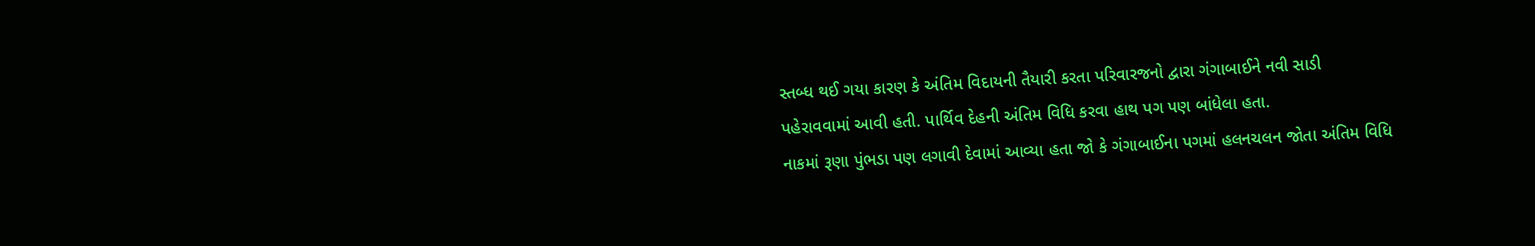સ્તબ્ધ થઈ ગયા કારણ કે અંતિમ વિદાયની તૈયારી કરતા પરિવારજનો દ્વારા ગંગાબાઈને નવી સાડી પહેરાવવામાં આવી હતી. પાર્થિવ દેહની અંતિમ વિધિ કરવા હાથ પગ પણ બાંધેલા હતા.
નાકમાં રૂણા પુંભડા પણ લગાવી દેવામાં આવ્યા હતા જો કે ગંગાબાઈના પગમાં હલનચલન જોતા અંતિમ વિધિ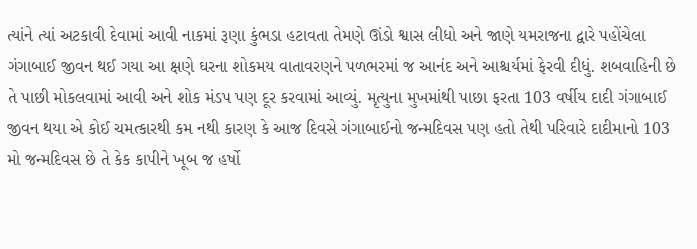ત્યાંને ત્યાં અટકાવી દેવામાં આવી નાકમાં રૂણા કુંભડા હટાવતા તેમણે ઊંડો શ્વાસ લીધો અને જાણે યમરાજના દ્વારે પહોંચેલા ગંગાબાઈ જીવન થઈ ગયા આ ક્ષણે ઘરના શોકમય વાતાવરણને પળભરમાં જ આનંદ અને આશ્ચર્યમાં ફેરવી દીધું. શબવાહિની છે તે પાછી મોકલવામાં આવી અને શોક મંડપ પણ દૂર કરવામાં આવ્યું. મૃત્યુના મુખમાંથી પાછા ફરતા 103 વર્ષીય દાદી ગંગાબાઈ જીવન થયા એ કોઈ ચમત્કારથી કમ નથી કારણ કે આજ દિવસે ગંગાબાઈનો જન્મદિવસ પણ હતો તેથી પરિવારે દાદીમાનો 103 મો જન્મદિવસ છે તે કેક કાપીને ખૂબ જ હર્ષો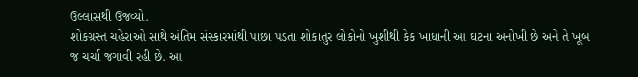ઉલ્લાસથી ઉજવ્યો.
શોકગ્રસ્ત ચહેરાઓ સાથે અંતિમ સંસ્કારમાંથી પાછા પડતા શોકાતુર લોકોનો ખુશીથી કેક ખાધાની આ ઘટના અનોખી છે અને તે ખૂબ જ ચર્ચા જગાવી રહી છે. આ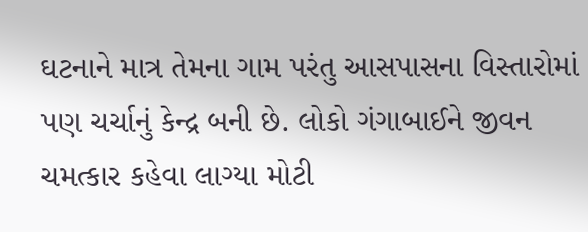ઘટનાને માત્ર તેમના ગામ પરંતુ આસપાસના વિસ્તારોમાં પણ ચર્ચાનું કેન્દ્ર બની છે. લોકો ગંગાબાઈને જીવન ચમત્કાર કહેવા લાગ્યા મોટી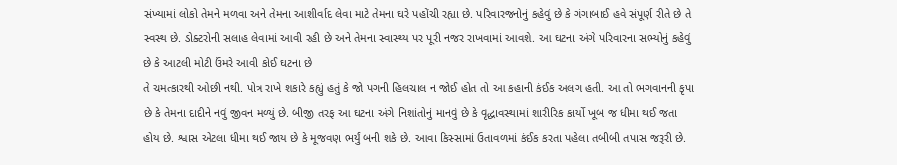સંખ્યામાં લોકો તેમને મળવા અને તેમના આશીર્વાદ લેવા માટે તેમના ઘરે પહોંચી રહ્યા છે. પરિવારજનોનું કહેવું છે કે ગંગાબાઈ હવે સંપૂર્ણ રીતે છે તે સ્વસ્થ છે. ડોક્ટરોની સલાહ લેવામાં આવી રહી છે અને તેમના સ્વાસ્થ્ય પર પૂરી નજર રાખવામાં આવશે. આ ઘટના અંગે પરિવારના સભ્યોનું કહેવું છે કે આટલી મોટી ઉંમરે આવી કોઈ ઘટના છે
તે ચમત્કારથી ઓછી નથી. પોત્ર રાખે શકારે કહ્યું હતું કે જો પગની હિલચાલ ન જોઈ હોત તો આ કહાની કંઈક અલગ હતી. આ તો ભગવાનની કૃપા છે કે તેમના દાદીને નવું જીવન મળ્યું છે. બીજી તરફ આ ઘટના અંગે નિશાંતોનું માનવું છે કે વૃદ્ધાવસ્થામાં શારીરિક કાર્યો ખૂબ જ ધીમા થઈ જતા હોય છે. શ્વાસ એટલા ધીમા થઈ જાય છે કે મૂજવણ ભર્યું બની શકે છે. આવા કિસ્સામાં ઉતાવળમાં કંઈક કરતા પહેલા તબીબી તપાસ જરૂરી છે.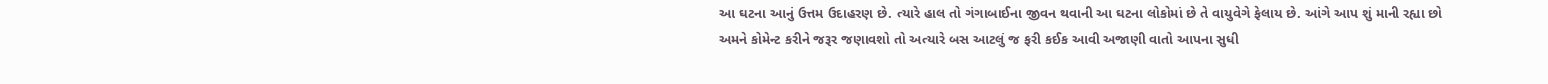આ ઘટના આનું ઉત્તમ ઉદાહરણ છે. ત્યારે હાલ તો ગંગાબાઈના જીવન થવાની આ ઘટના લોકોમાં છે તે વાયુવેગે ફેલાય છે. આંગે આપ શું માની રહ્યા છો અમને કોમેન્ટ કરીને જરૂર જણાવશો તો અત્યારે બસ આટલું જ ફરી કઈક આવી અજાણી વાતો આપના સુધી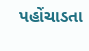પહોંચાડતા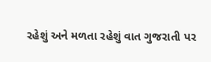રહેશું અને મળતા રહેશું વાત ગુજરાતી પર